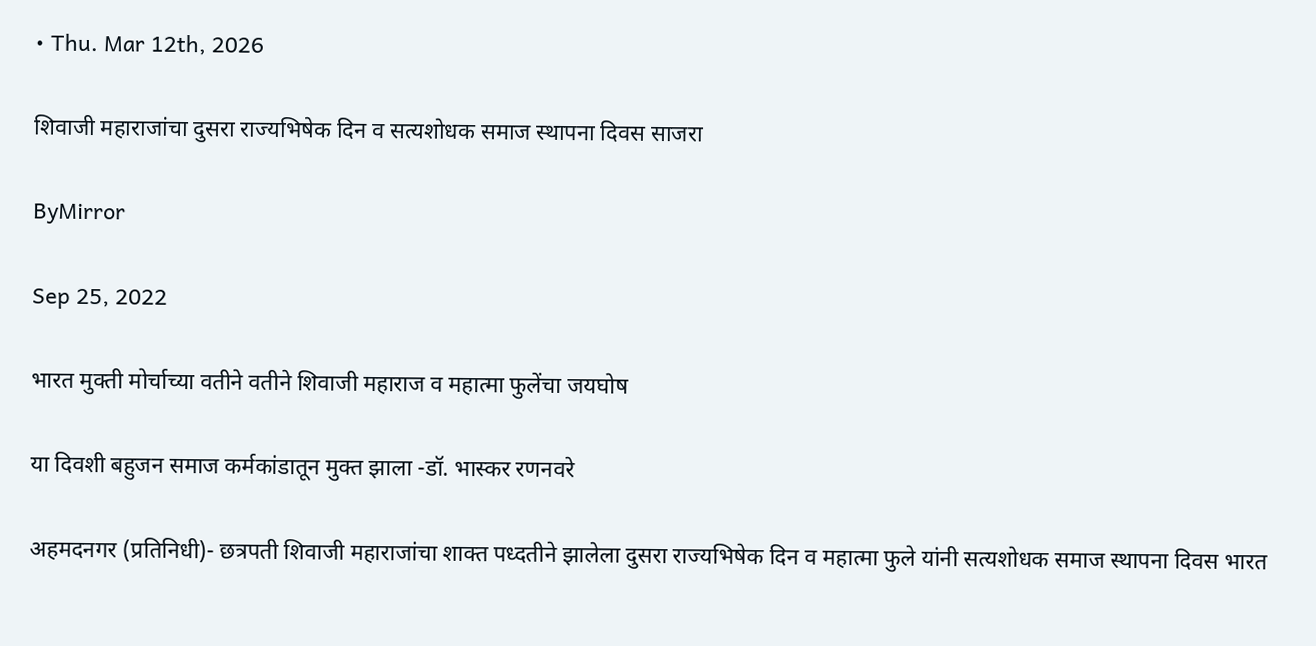• Thu. Mar 12th, 2026

शिवाजी महाराजांचा दुसरा राज्यभिषेक दिन व सत्यशोधक समाज स्थापना दिवस साजरा

ByMirror

Sep 25, 2022

भारत मुक्ती मोर्चाच्या वतीने वतीने शिवाजी महाराज व महात्मा फुलेंचा जयघोष

या दिवशी बहुजन समाज कर्मकांडातून मुक्त झाला -डॉ. भास्कर रणनवरे

अहमदनगर (प्रतिनिधी)- छत्रपती शिवाजी महाराजांचा शाक्त पध्दतीने झालेला दुसरा राज्यभिषेक दिन व महात्मा फुले यांनी सत्यशोधक समाज स्थापना दिवस भारत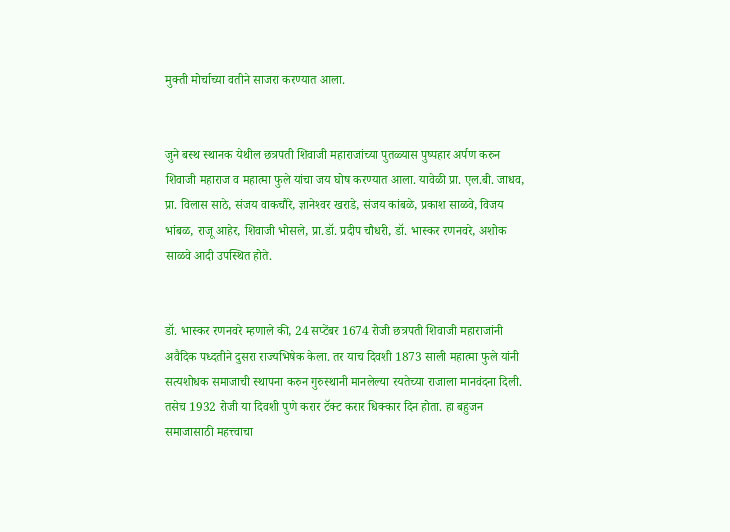मुक्ती मोर्चाच्या वतीने साजरा करण्यात आला.


जुने बस्थ स्थानक येथील छत्रपती शिवाजी महाराजांच्या पुतळ्यास पुष्पहार अर्पण करुन शिवाजी महाराज व महात्मा फुले यांचा जय घोष करण्यात आला. यावेळी प्रा. एल.बी. जाधव, प्रा. विलास साठे, संजय वाकचौरे, ज्ञानेश्‍वर खराडे, संजय कांबळे, प्रकाश साळवे, विजय भांबळ, राजू आहेर, शिवाजी भोसले, प्रा.डॉ. प्रदीप चौधरी, डॉ. भास्कर रणनवरे, अशोक साळवे आदी उपस्थित होते.


डॉ. भास्कर रणनवरे म्हणाले की, 24 सप्टेंबर 1674 रोजी छत्रपती शिवाजी महाराजांनी अवैदिक पध्दतीने दुसरा राज्यभिषेक केला. तर याच दिवशी 1873 साली महात्मा फुले यांनी सत्यशोधक समाजाची स्थापना करुन गुरुस्थानी मानलेल्या रयतेच्या राजाला मानवंदना दिली. तसेच 1932 रोजी या दिवशी पुणे करार टॅक्ट करार धिक्कार दिन होता. हा बहुजन समाजासाठी महत्त्वाचा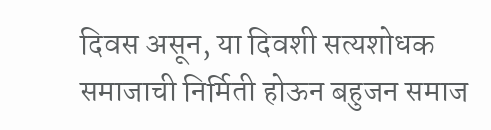दिवस असून, या दिवशी सत्यशोधक समाजाची निर्मिती होऊन बहुजन समाज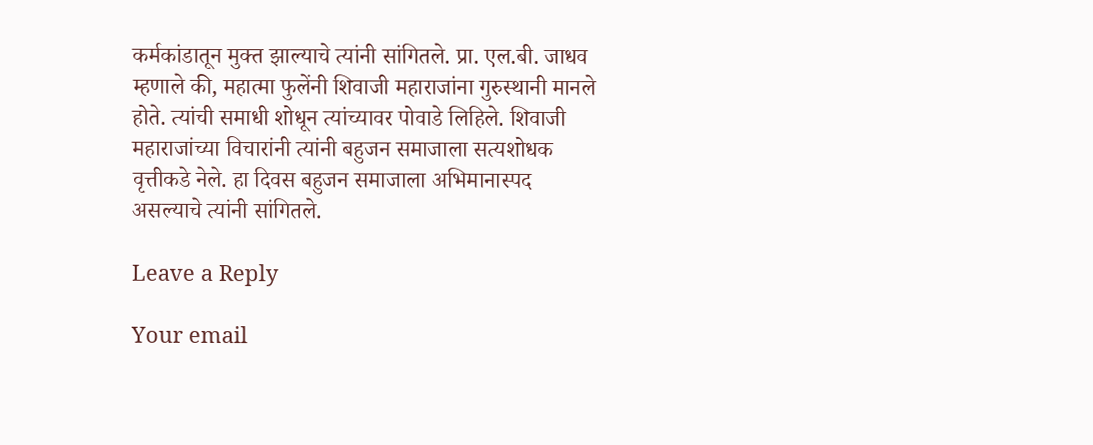कर्मकांडातून मुक्त झाल्याचे त्यांनी सांगितले. प्रा. एल.बी. जाधव म्हणाले की, महात्मा फुलेंनी शिवाजी महाराजांना गुरुस्थानी मानले होते. त्यांची समाधी शोधून त्यांच्यावर पोवाडे लिहिले. शिवाजी महाराजांच्या विचारांनी त्यांनी बहुजन समाजाला सत्यशोधक वृत्तीकडे नेले. हा दिवस बहुजन समाजाला अभिमानास्पद असल्याचे त्यांनी सांगितले.

Leave a Reply

Your email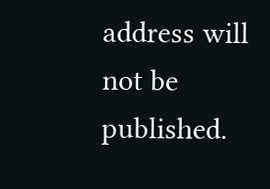address will not be published.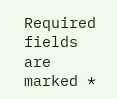Required fields are marked *